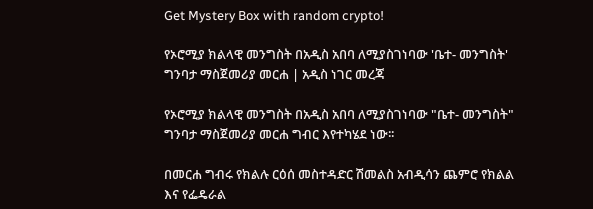Get Mystery Box with random crypto!

የኦሮሚያ ክልላዊ መንግስት በአዲስ አበባ ለሚያስገነባው 'ቤተ- መንግስት' ግንባታ ማስጀመሪያ መርሐ | አዲስ ነገር መረጃ

የኦሮሚያ ክልላዊ መንግስት በአዲስ አበባ ለሚያስገነባው "ቤተ- መንግስት" ግንባታ ማስጀመሪያ መርሐ ግብር እየተካሄደ ነው፡፡

በመርሐ ግብሩ የክልሉ ርዕሰ መስተዳድር ሽመልስ አብዲሳን ጨምሮ የክልል እና የፌዴራል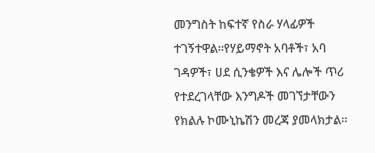መንግስት ከፍተኛ የስራ ሃላፊዎች ተገኝተዋል፡፡የሃይማኖት አባቶች፣ አባ ገዳዎች፣ ሀደ ሲንቄዎች እና ሌሎች ጥሪ የተደረገላቸው እንግዶች መገኘታቸውን የክልሉ ኮሙኒኬሽን መረጃ ያመላክታል፡፡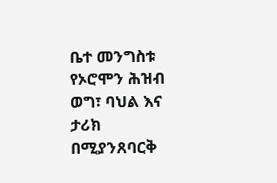ቤተ መንግስቱ የኦሮሞን ሕዝብ ወግ፣ ባህል እና ታሪክ በሚያንጸባርቅ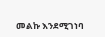መልኩ እንደሚገነባ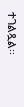ተገልጿል፡፡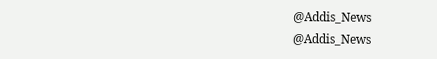@Addis_News
@Addis_News